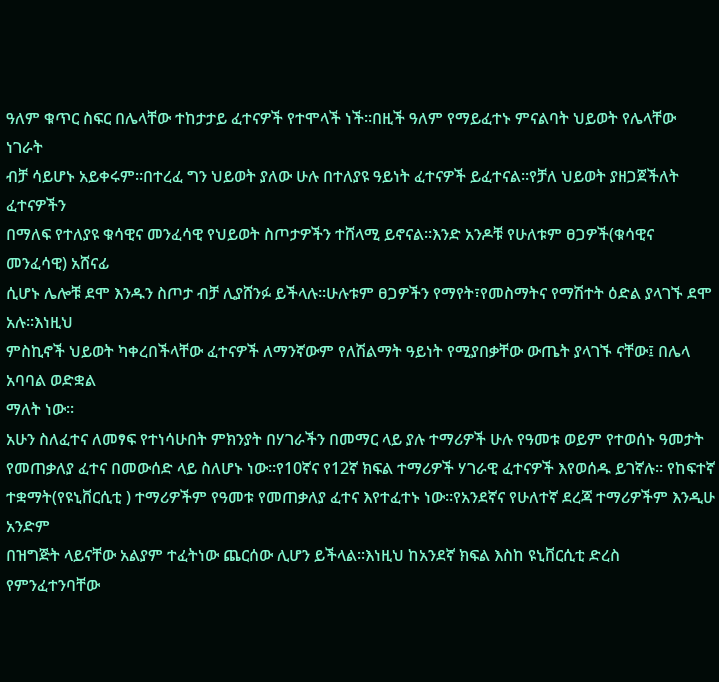ዓለም ቁጥር ስፍር በሌላቸው ተከታታይ ፈተናዎች የተሞላች ነች፡፡በዚች ዓለም የማይፈተኑ ምናልባት ህይወት የሌላቸው ነገራት
ብቻ ሳይሆኑ አይቀሩም፡፡በተረፈ ግን ህይወት ያለው ሁሉ በተለያዩ ዓይነት ፈተናዎች ይፈተናል፡፡የቻለ ህይወት ያዘጋጀችለት ፈተናዎችን
በማለፍ የተለያዩ ቁሳዊና መንፈሳዊ የህይወት ስጦታዎችን ተሸላሚ ይኖናል፡፡እንድ አንዶቹ የሁለቱም ፀጋዎች(ቁሳዊና መንፈሳዊ) አሸናፊ
ሲሆኑ ሌሎቹ ደሞ እንዱን ስጦታ ብቻ ሊያሸንፉ ይችላሉ፡፡ሁሉቱም ፀጋዎችን የማየት፣የመስማትና የማሽተት ዕድል ያላገኙ ደሞ አሉ፡፡እነዚህ
ምስኪኖች ህይወት ካቀረበችላቸው ፈተናዎች ለማንኛውም የለሽልማት ዓይነት የሚያበቃቸው ውጤት ያላገኙ ናቸው፤ በሌላ አባባል ወድቋል
ማለት ነው፡፡
አሁን ስለፈተና ለመፃፍ የተነሳሁበት ምክንያት በሃገራችን በመማር ላይ ያሉ ተማሪዎች ሁሉ የዓመቱ ወይም የተወሰኑ ዓመታት
የመጠቃለያ ፈተና በመውሰድ ላይ ስለሆኑ ነው፡፡የ10ኛና የ12ኛ ክፍል ተማሪዎች ሃገራዊ ፈተናዎች እየወሰዱ ይገኛሉ፡፡ የከፍተኛ
ተቋማት(የዩኒቨርሲቲ ) ተማሪዎችም የዓመቱ የመጠቃለያ ፈተና እየተፈተኑ ነው፡፡የአንደኛና የሁለተኛ ደረጃ ተማሪዎችም እንዲሁ አንድም
በዝግጅት ላይናቸው አልያም ተፈትነው ጨርሰው ሊሆን ይችላል፡፡እነዚህ ከአንደኛ ክፍል እስከ ዩኒቨርሲቲ ድረስ የምንፈተንባቸው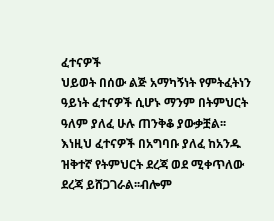ፈተናዎች
ህይወት በሰው ልጅ አማካኝነት የምትፈትነን ዓይነት ፈተናዎች ሲሆኑ ማንም በትምህርት ዓለም ያለፈ ሁሉ ጠንቅቆ ያውቃቿል፡፡
እነዚህ ፈተናዎች በአግባቡ ያለፈ ከአንዱ ዝቅተኛ የትምህርት ደረጃ ወደ ሚቀጥለው ደረጃ ይሸጋገራል፡፡ብሎም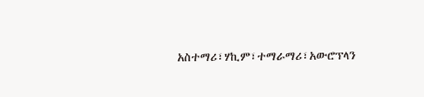አስተማሪ፣ሃኪም፣ተማራማሪ፣አውሮፕላን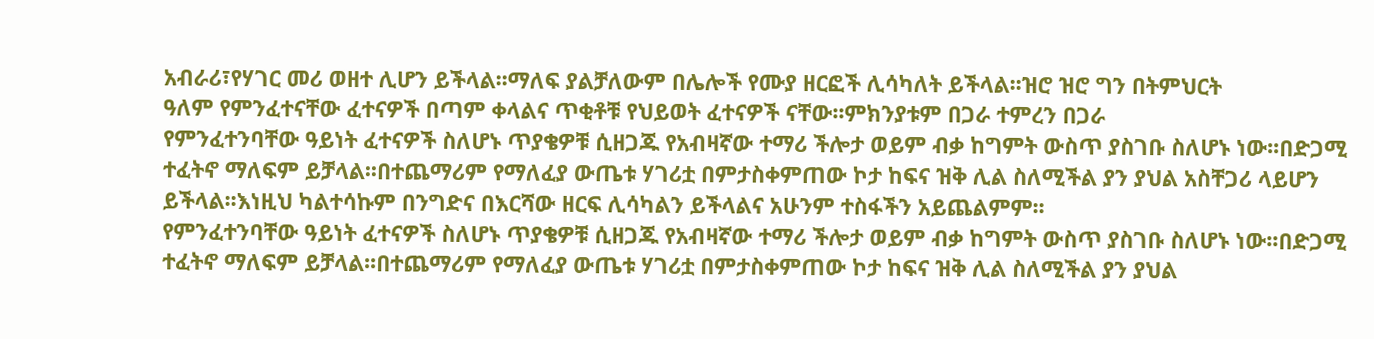አብራሪ፣የሃገር መሪ ወዘተ ሊሆን ይችላል፡፡ማለፍ ያልቻለውም በሌሎች የሙያ ዘርፎች ሊሳካለት ይችላል፡፡ዝሮ ዝሮ ግን በትምህርት
ዓለም የምንፈተናቸው ፈተናዎች በጣም ቀላልና ጥቂቶቹ የህይወት ፈተናዎች ናቸው፡፡ምክንያቱም በጋራ ተምረን በጋራ
የምንፈተንባቸው ዓይነት ፈተናዎች ስለሆኑ ጥያቄዎቹ ሲዘጋጁ የአብዛኛው ተማሪ ችሎታ ወይም ብቃ ከግምት ውስጥ ያስገቡ ስለሆኑ ነው፡፡በድጋሚ ተፈትኖ ማለፍም ይቻላል፡፡በተጨማሪም የማለፈያ ውጤቱ ሃገሪቷ በምታስቀምጠው ኮታ ከፍና ዝቅ ሊል ስለሚችል ያን ያህል አስቸጋሪ ላይሆን ይችላል፡፡እነዚህ ካልተሳኩም በንግድና በእርሻው ዘርፍ ሊሳካልን ይችላልና አሁንም ተስፋችን አይጨልምም፡፡
የምንፈተንባቸው ዓይነት ፈተናዎች ስለሆኑ ጥያቄዎቹ ሲዘጋጁ የአብዛኛው ተማሪ ችሎታ ወይም ብቃ ከግምት ውስጥ ያስገቡ ስለሆኑ ነው፡፡በድጋሚ ተፈትኖ ማለፍም ይቻላል፡፡በተጨማሪም የማለፈያ ውጤቱ ሃገሪቷ በምታስቀምጠው ኮታ ከፍና ዝቅ ሊል ስለሚችል ያን ያህል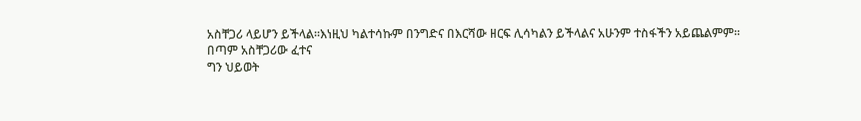አስቸጋሪ ላይሆን ይችላል፡፡እነዚህ ካልተሳኩም በንግድና በእርሻው ዘርፍ ሊሳካልን ይችላልና አሁንም ተስፋችን አይጨልምም፡፡
በጣም አስቸጋሪው ፈተና
ግን ህይወት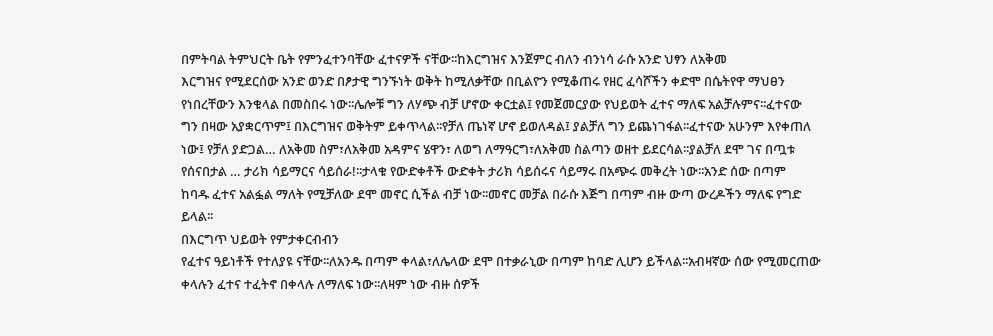በምትባል ትምህርት ቤት የምንፈተንባቸው ፈተናዎች ናቸው፡፡ከእርግዝና እንጀምር ብለን ብንነሳ ራሱ አንድ ህፃን ለአቅመ
እርግዝና የሚደርሰው አንድ ወንድ በፆታዊ ግንኙነት ወቅት ከሚለቃቸው በቢልዮን የሚቆጠሩ የዘር ፈሳሾችን ቀድሞ በሴትየዋ ማህፀን
የነበረቸውን እንቁላል በመስበሩ ነው፡፡ሌሎቹ ግን ለሃጭ ብቻ ሆኖው ቀርቷል፤ የመጀመርያው የህይወት ፈተና ማለፍ አልቻሉምና፡፡ፈተናው
ግን በዛው አያቋርጥም፤ በእርግዝና ወቅትም ይቀጥላል፡፡የቻለ ጤነኛ ሆኖ ይወለዳል፤ ያልቻለ ግን ይጨነገፋል፡፡ፈተናው አሁንም እየቀጠለ
ነው፤ የቻለ ያድጋል… ለአቅመ ስም፣ለአቅመ አዳምና ሄዋን፣ ለወግ ለማዓርግ፣ለአቅመ ስልጣን ወዘተ ይደርሳል፡፡ያልቻለ ደሞ ገና በጧቱ
የሰናበታል … ታሪክ ሳይማርና ሳይሰራ!፡፡ታላቁ የውድቀቶች ውድቀት ታሪክ ሳይሰሩና ሳይማሩ በአጭሩ መቅረት ነው፡፡አንድ ሰው በጣም
ከባዱ ፈተና አልፏል ማለት የሚቻለው ደሞ መኖር ሲችል ብቻ ነው፡፡መኖር መቻል በራሱ እጅግ በጣም ብዙ ውጣ ውረዶችን ማለፍ የግድ
ይላል፡፡
በእርግጥ ህይወት የምታቀርብብን
የፈተና ዓይነቶች የተለያዩ ናቸው፡፡ለአንዱ በጣም ቀላል፣ለሌላው ደሞ በተቃራኒው በጣም ከባድ ሊሆን ይችላል፡፡አብዛኛው ሰው የሚመርጠው
ቀላሉን ፈተና ተፈትኖ በቀላሉ ለማለፍ ነው፡፡ለዛም ነው ብዙ ሰዎች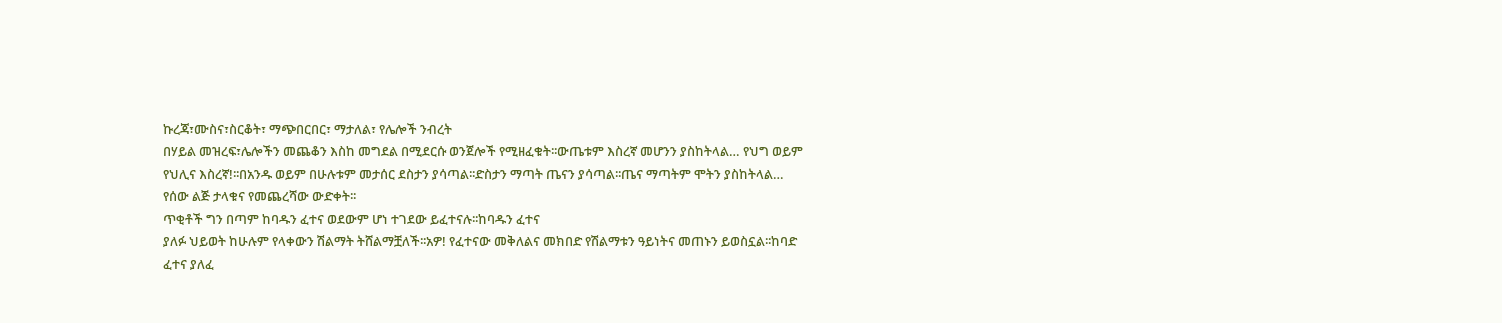ኩረጃ፣ሙስና፣ስርቆት፣ ማጭበርበር፣ ማታለል፣ የሌሎች ንብረት
በሃይል መዝረፍ፣ሌሎችን መጨቆን እስከ መግደል በሚደርሱ ወንጀሎች የሚዘፈቁት፡፡ውጤቱም እስረኛ መሆንን ያስከትላል… የህግ ወይም
የህሊና እስረኛ!፡፡በአንዱ ወይም በሁሉቱም መታሰር ደስታን ያሳጣል፡፡ድስታን ማጣት ጤናን ያሳጣል፡፡ጤና ማጣትም ሞትን ያስከትላል…
የሰው ልጅ ታላቁና የመጨረሻው ውድቀት፡፡
ጥቂቶች ግን በጣም ከባዱን ፈተና ወደውም ሆነ ተገደው ይፈተናሉ፡፡ከባዱን ፈተና
ያለፉ ህይወት ከሁሉም የላቀውን ሽልማት ትሸልማቿለች፡፡አዎ! የፈተናው መቅለልና መክበድ የሽልማቱን ዓይነትና መጠኑን ይወስኗል፡፡ከባድ
ፈተና ያለፈ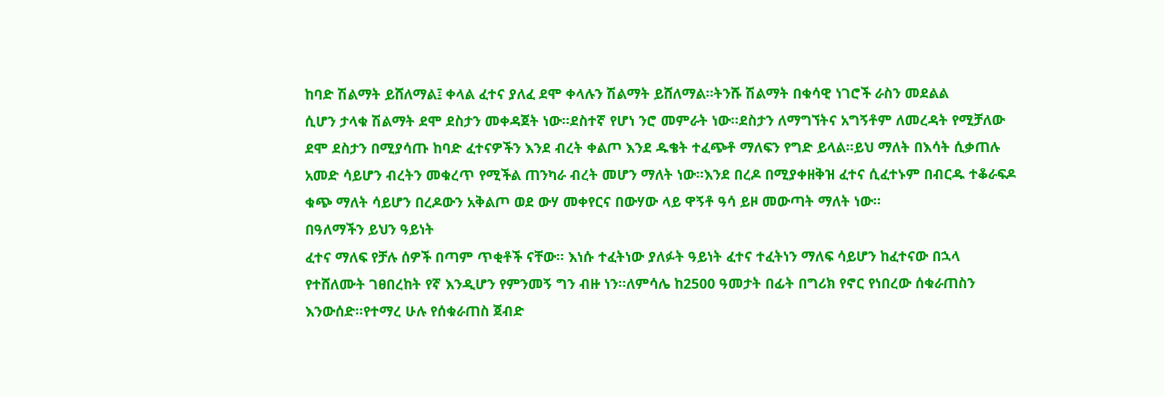ከባድ ሽልማት ይሸለማል፤ ቀላል ፈተና ያለፈ ደሞ ቀላሉን ሽልማት ይሸለማል፡፡ትንሹ ሽልማት በቁሳዊ ነገሮች ራስን መደልል
ሲሆን ታላቁ ሽልማት ደሞ ደስታን መቀዳጀት ነው፡፡ደስተኛ የሆነ ንሮ መምራት ነው፡፡ደስታን ለማግኘትና አግኝቶም ለመረዳት የሚቻለው
ደሞ ደስታን በሚያሳጡ ከባድ ፈተናዎችን እንደ ብረት ቀልጦ እንደ ዱቄት ተፈጭቶ ማለፍን የግድ ይላል፡፡ይህ ማለት በእሳት ሲቃጠሉ
አመድ ሳይሆን ብረትን መቁረጥ የሚችል ጠንካራ ብረት መሆን ማለት ነው፡፡እንደ በረዶ በሚያቀዘቅዝ ፈተና ሲፈተኑም በብርዱ ተቆራፍዶ
ቁጭ ማለት ሳይሆን በረዶውን አቅልጦ ወደ ውሃ መቀየርና በውሃው ላይ ዋኝቶ ዓሳ ይዞ መውጣት ማለት ነው፡፡
በዓለማችን ይህን ዓይነት
ፈተና ማለፍ የቻሉ ሰዎች በጣም ጥቂቶች ናቸው፡፡ እነሱ ተፈትነው ያለፉት ዓይነት ፈተና ተፈትነን ማለፍ ሳይሆን ከፈተናው በኋላ
የተሸለሙት ገፀበረከት የኛ እንዲሆን የምንመኝ ግን ብዙ ነን፡፡ለምሳሌ ከ2500 ዓመታት በፊት በግሪክ የኖር የነበረው ሰቁራጠስን
እንውሰድ፡፡የተማረ ሁሉ የሰቁራጠስ ጀብድ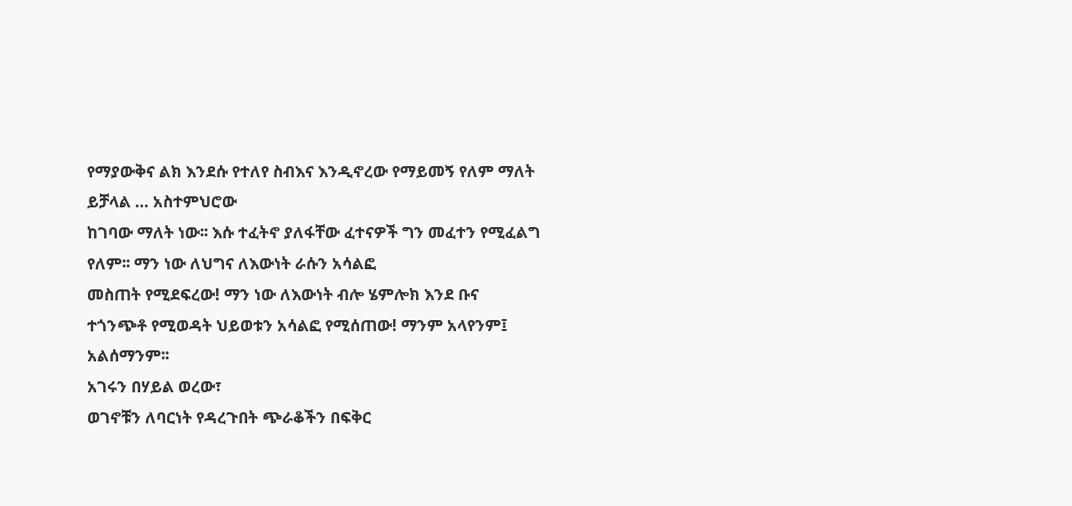የማያውቅና ልክ እንደሱ የተለየ ስብእና እንዲኖረው የማይመኝ የለም ማለት ይቻላል … አስተምህሮው
ከገባው ማለት ነው፡፡ እሱ ተፈትኖ ያለፋቸው ፈተናዎች ግን መፈተን የሚፈልግ የለም፡፡ ማን ነው ለህግና ለእውነት ራሱን አሳልፎ
መስጠት የሚደፍረው! ማን ነው ለእውነት ብሎ ሄምሎክ እንደ ቡና ተጎንጭቶ የሚወዳት ህይወቱን አሳልፎ የሚሰጠው! ማንም አላየንም፤
አልሰማንም፡፡
አገሩን በሃይል ወረው፣
ወገኖቹን ለባርነት የዳረጉበት ጭራቆችን በፍቅር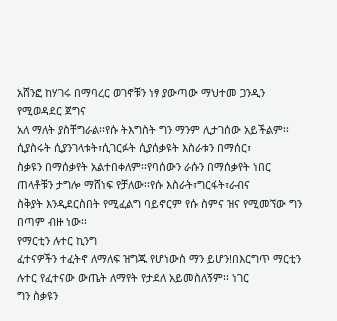አሸንፎ ከሃገሩ በማባረር ወገኖቹን ነፃ ያውጣው ማህተመ ጋንዲን የሚወዳደር ጀግና
አለ ማለት ያስቸግራል፡፡የሱ ትእግስት ግን ማንም ሊታገሰው አይችልም፡፡ሲያስሩት ሲያንገላቱት፣ሲገርፉት ሲያሰቃዩት እስራቱን በማሰር፣
ስቃዩን በማሰቃየት አልተበቀለም፡፡የባሰውን ራሱን በማሰቃየት ነበር ጠላቶቹን ታግሎ ማሸነፍ የቻለው፡፡የሱ እስራት፣ግርፋት፣ራብና
ስቅያት እንዲደርስበት የሚፈልግ ባይኖርም የሱ ስምና ዝና የሚመኘው ግን በጣም ብዙ ነው፡፡
የማርቲን ሉተር ኪንግ
ፈተናዎችን ተፈትኖ ለማለፍ ዝግጁ የሆነውስ ማን ይሆን!በእርግጥ ማርቲን ሉተር የፈተናው ውጤት ለማየት የታደለ አይመስለኝም፡፡ ነገር
ግን ስቃዩን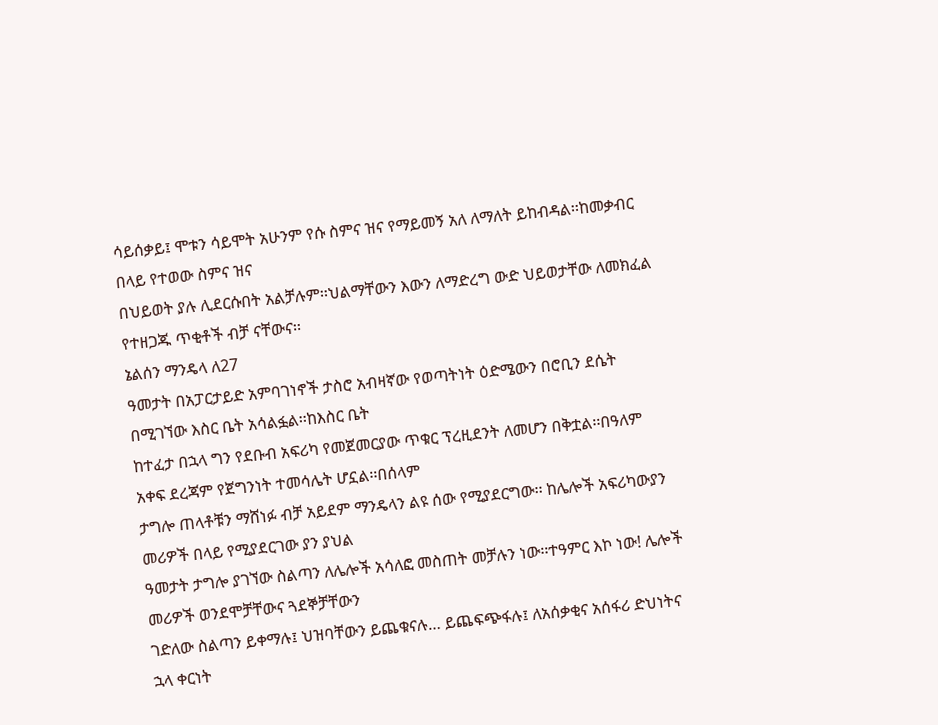ሳይሰቃይ፤ ሞቱን ሳይሞት አሁንም የሱ ስምና ዝና የማይመኝ አለ ለማለት ይከብዳል፡፡ከመቃብር በላይ የተወው ስምና ዝና
በህይወት ያሉ ሊደርሱበት አልቻሉም፡፡ህልማቸውን እውን ለማድረግ ውድ ህይወታቸው ለመክፈል የተዘጋጁ ጥቂቶች ብቻ ናቸውና፡፡
ኔልሰን ማንዴላ ለ27
ዓመታት በአፓርታይድ አምባገነኖች ታስሮ አብዛኛው የወጣትነት ዕድሜውን በሮቢን ደሴት በሚገኘው እስር ቤት አሳልፏል፡፡ከእስር ቤት
ከተፈታ በኋላ ግን የደቡብ አፍሪካ የመጀመርያው ጥቁር ፕረዚደንት ለመሆን በቅቷል፡፡በዓለም አቀፍ ደረጃም የጀግንነት ተመሳሌት ሆኗል፡፡በሰላም
ታግሎ ጠላቶቹን ማሸነፉ ብቻ አይደም ማንዴላን ልዩ ሰው የሚያደርግው፡፡ ከሌሎች አፍሪካውያን መሪዎች በላይ የሚያደርገው ያን ያህል
ዓመታት ታግሎ ያገኘው ስልጣን ለሌሎች አሳለፎ መስጠት መቻሉን ነው፡፡ተዓምር እኮ ነው! ሌሎች መሪዎች ወንደሞቻቸውና ጓደኞቻቸውን
ገድለው ስልጣን ይቀማሉ፤ ህዝባቸውን ይጨቁናሉ… ይጨፍጭፋሉ፤ ለአሰቃቂና አሰፋሪ ድህነትና ኋላ ቀርነት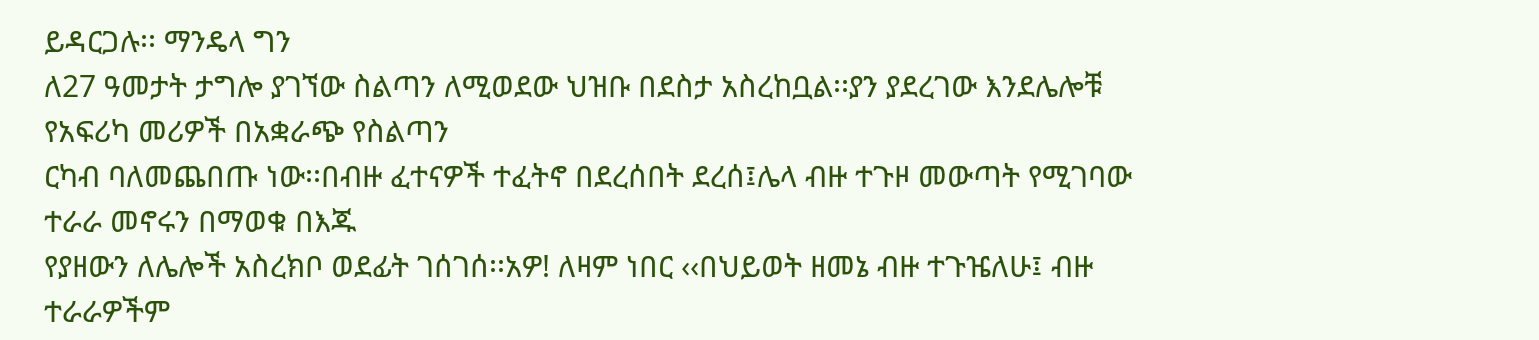ይዳርጋሉ፡፡ ማንዴላ ግን
ለ27 ዓመታት ታግሎ ያገኘው ስልጣን ለሚወደው ህዝቡ በደስታ አስረከቧል፡፡ያን ያደረገው እንደሌሎቹ የአፍሪካ መሪዎች በአቋራጭ የስልጣን
ርካብ ባለመጨበጡ ነው፡፡በብዙ ፈተናዎች ተፈትኖ በደረሰበት ደረሰ፤ሌላ ብዙ ተጉዞ መውጣት የሚገባው ተራራ መኖሩን በማወቁ በእጁ
የያዘውን ለሌሎች አስረክቦ ወደፊት ገሰገሰ፡፡አዎ! ለዛም ነበር ‹‹በህይወት ዘመኔ ብዙ ተጉዤለሁ፤ ብዙ ተራራዎችም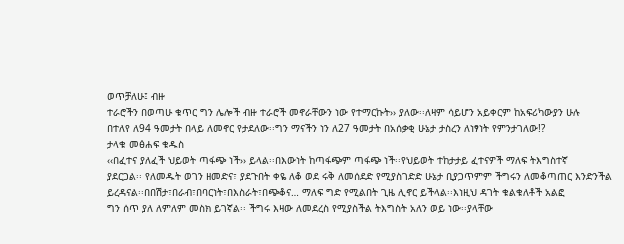ወጥቻለሁ፤ ብዙ
ተራሮችን በወጣሁ ቁጥር ግን ሌሎች ብዙ ተራሮች መኖራቸውን ነው የተማርኩት›› ያለው፡፡ለዛም ሳይሆን አይቀርም ከአፍሪካውያን ሁሉ
በተለየ ለ94 ዓመታት በላይ ለመኖር የታደለው፡፡ግን ማናችን ነን ለ27 ዓመታት በአሰቃቂ ሁኔታ ታስረን ለነፃነት የምንታገለው!?
ታላቁ መፅሐፍ ቁዱስ
‹‹በፈተና ያለፈች ህይወት ጣፋጭ ነች›› ይላል፡፡በእውነት ከጣፋጭም ጣፋጭ ነች፡፡የህይወት ተከታታይ ፈተናዎች ማለፍ ትእግስተኛ
ያደርጋል፡፡ የለመዱት ወገን ዘመድና፣ ያደጉበት ቀዬ ለቆ ወደ ሩቅ ለመሰደድ የሚያስገድድ ሁኔታ ቢያጋጥምም ችግሩን ለመቆጣጠር እንድንችል
ይረዳናል፡፡በበሽታ፣በራብ፣በባርነት፣በእስራት፣በጭቆና… ማለፍ ግድ የሚልበት ጊዜ ሊኖር ይችላል፡፡እነዚህ ዳገት ቁልቁለቶች አልፎ
ግን ሰጥ ያለ ለምለም መስክ ይገኛል፡፡ ችግሩ እዛው ለመደረስ የሚያስችል ትእግስት አለን ወይ ነው፡፡ያላቸው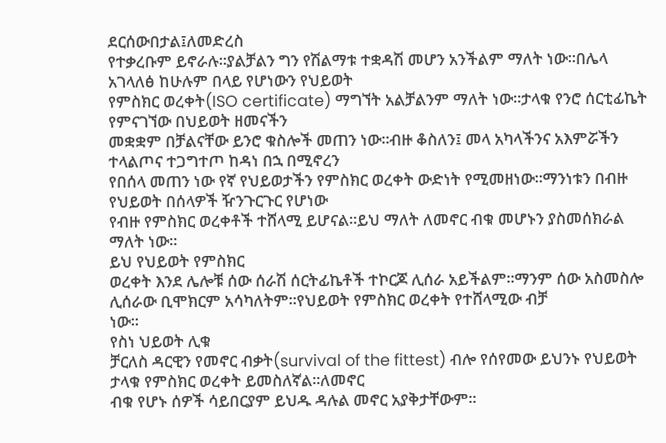ደርሰውበታል፤ለመድረስ
የተቃረቡም ይኖራሉ፡፡ያልቻልን ግን የሽልማቱ ተቋዳሽ መሆን አንችልም ማለት ነው፡፡በሌላ አገላለፅ ከሁሉም በላይ የሆነውን የህይወት
የምስክር ወረቀት(ISO certificate) ማግኘት አልቻልንም ማለት ነው፡፡ታላቁ የንሮ ሰርቲፊኬት የምናገኘው በህይወት ዘመናችን
መቋቋም በቻልናቸው ይንሮ ቁስሎች መጠን ነው፡፡ብዙ ቆስለን፤ መላ አካላችንና አእምሯችን ተላልጦና ተጋግተጦ ከዳነ በኋ በሚኖረን
የበሰላ መጠን ነው የኛ የህይወታችን የምስክር ወረቀት ውድነት የሚመዘነው፡፡ማንነቱን በብዙ የህይወት በሰላዎች ዥንጉርጉር የሆነው
የብዙ የምስክር ወረቀቶች ተሸላሚ ይሆናል፡፡ይህ ማለት ለመኖር ብቁ መሆኑን ያስመሰክራል ማለት ነው፡፡
ይህ የህይወት የምስክር
ወረቀት እንደ ሌሎቹ ሰው ሰራሽ ሰርትፊኬቶች ተኮርጆ ሊሰራ አይችልም፡፡ማንም ሰው አስመስሎ ሊሰራው ቢሞክርም አሳካለትም፡፡የህይወት የምስክር ወረቀት የተሸላሚው ብቻ
ነው፡፡
የስነ ህይወት ሊቁ
ቻርለስ ዳርዊን የመኖር ብቃት(survival of the fittest) ብሎ የሰየመው ይህንኑ የህይወት ታላቁ የምስክር ወረቀት ይመስለኛል፡፡ለመኖር
ብቁ የሆኑ ሰዎች ሳይበርያም ይህዱ ዳሉል መኖር አያቅታቸውም፡፡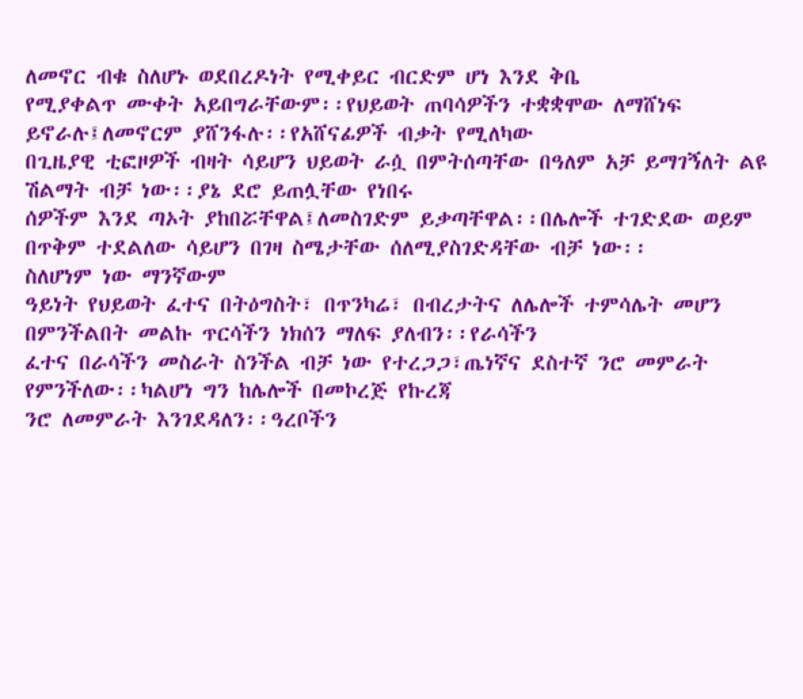ለመኖር ብቁ ስለሆኑ ወደበረዶነት የሚቀይር ብርድም ሆነ እንደ ቅቤ
የሚያቀልጥ ሙቀት አይበግራቸውም፡፡የህይወት ጠባሳዎችን ተቋቋሞው ለማሸነፍ ይኖራሉ፤ለመኖርም ያሸንፋሉ፡፡የአሸናፊዎች ብቃት የሚለካው
በጊዜያዊ ቲፎዞዎች ብዛት ሳይሆን ህይወት ራሷ በምትሰጣቸው በዓለም አቻ ይማገኝለት ልዩ ሽልማት ብቻ ነው፡፡ያኔ ደሮ ይጠሏቸው የነበሩ
ሰዎችም እንደ ጣኦት ያከበሯቸዋል፤ለመስገድም ይቃጣቸዋል፡፡በሌሎች ተገድደው ወይም በጥቅም ተደልለው ሳይሆን በገዛ ስሜታቸው ሰለሚያስገድዳቸው ብቻ ነው፡፡
ስለሆነም ነው ማንኛውም
ዓይነት የህይወት ፈተና በትዕግስት፣ በጥንካሬ፣ በብረታትና ለሌሎች ተምሳሌት መሆን በምንችልበት መልኩ ጥርሳችን ነክሰን ማለፍ ያለብን፡፡የራሳችን
ፈተና በራሳችን መስራት ስንችል ብቻ ነው የተረጋጋ፣ጤነኛና ደስተኛ ንሮ መምራት የምንችለው፡፡ካልሆነ ግን ከሌሎች በመኮረጅ የኩረጃ
ንሮ ለመምራት እንገደዳለን፡፡ዓረቦችን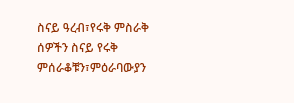ስናይ ዓረብ፣የሩቅ ምስራቅ ሰዎችን ስናይ የሩቅ ምሰራቆቹን፣ምዕራባውያን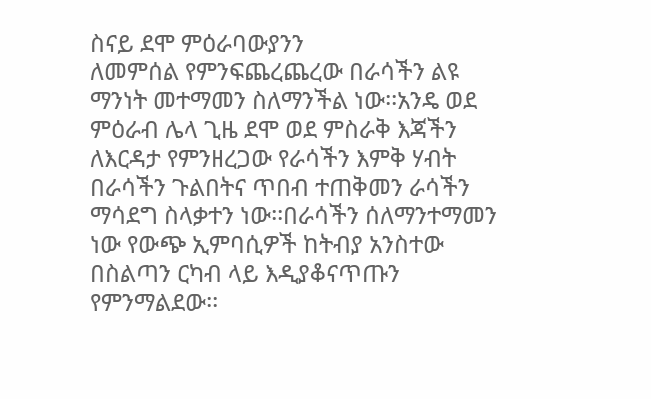ስናይ ደሞ ምዕራባውያንን
ለመምሰል የምንፍጨረጨረው በራሳችን ልዩ ማንነት መተማመን ስለማንችል ነው፡፡አንዴ ወደ ምዕራብ ሌላ ጊዜ ደሞ ወደ ምስራቅ እጃችን
ለእርዳታ የምንዘረጋው የራሳችን እምቅ ሃብት በራሳችን ጉልበትና ጥበብ ተጠቅመን ራሳችን ማሳደግ ስላቃተን ነው፡፡በራሳችን ሰለማንተማመን
ነው የውጭ ኢምባሲዎች ከትብያ አንስተው በስልጣን ርካብ ላይ እዲያቆናጥጡን የምንማልደው፡፡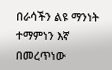በራሳችን ልዩ ማንነት ተማምነን እኛ በመረጥነው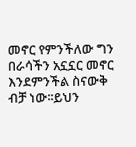መኖር የምንችለው ግን በራሳችን አኗኗር መኖር እንደምንችል ስናውቅ ብቻ ነው፡፡ይህን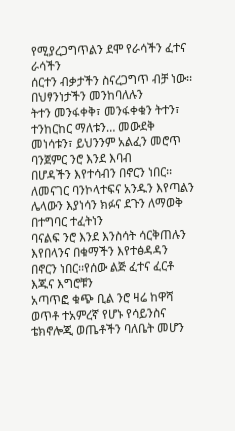የሚያረጋግጥልን ደሞ የራሳችን ፈተና ራሳችን
ሰርተን ብቃታችን ስናረጋግጥ ብቻ ነው፡፡
በህፃንነታችን መንከባለሉን
ትተን መንፋቀቅ፣ መንፋቀቁን ትተን፣ ተንከርከር ማለቱን… መውደቅ መነሳቱን፣ ይህንንም አልፈን መሮጥ ባንጀምር ንሮ እንደ እባብ
በሆዳችን እየተሳብን በኖርን ነበር፡፡ለመናገር ባንኮላተፍና አንዱን እየጣልን ሌላውን እያነሳን ክፉና ደጉን ለማወቅ በተግባር ተፈትነን
ባናልፍ ንሮ እንደ እንስሳት ሳርቅጠሉን እየበላንና በቁማችን እየተፅዳዳን በኖርን ነበር፡፡የሰው ልጅ ፈተና ፈርቶ እጁና እግሮቹን
አጣጥፎ ቁጭ ቢል ንሮ ዛሬ ከዋሻ ወጥቶ ተአምረኛ የሆኑ የሳይንስና ቴክኖሎጂ ወጤቶችን ባለቤት መሆን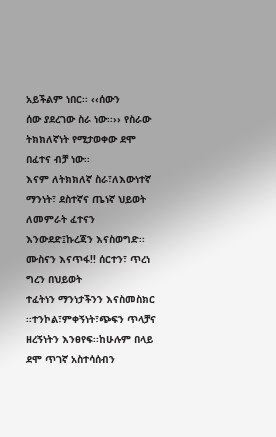አይችልም ነበር፡፡ ‹‹ሰውን
ሰው ያደረገው ስራ ነው፡፡›› የስራው ትክክለኛነት የሚታወቀው ደሞ በፈተና ብቻ ነው፡፡
እናም ለትክክለኛ ስራ፣ለእውነተኛ
ማንነት፣ ደስተኛና ጤነኛ ህይወት ለመምራት ፈተናን እንውደድ፤ኩረጃን እናስወግድ፡፡ሙስናን እናጥፋ!! ሰርተን፣ ጥረነ ግረን በህይወት
ተፈትነን ማንነታችንን እናስመስክር ፡፡ተንኮል፣ምቀኝነት፣ጭፍን ጥላቻና ዘረኝነትን እንፀየፍ፡፡ከሁሉም በላይ ደሞ ጥገኛ አስተሳሰብን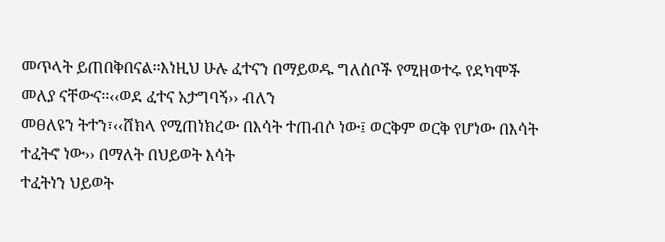መጥላት ይጠበቅበናል፡፡እነዚህ ሁሉ ፈተናን በማይወዱ ግለሰቦች የሚዘወተሩ የደካሞች መለያ ናቸውና፡፡‹‹ወደ ፈተና አታግባኝ›› ብለን
መፀለዩን ትተን፣‹‹ሸክላ የሚጠነክረው በእሳት ተጠብሶ ነው፤ ወርቅም ወርቅ የሆነው በእሳት ተፈትኖ ነው›› በማለት በህይወት እሳት
ተፈትነን ህይወት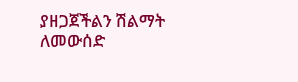ያዘጋጀችልን ሽልማት ለመውሰድ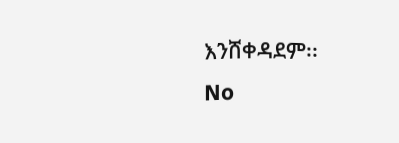እንሸቀዳደም፡፡
No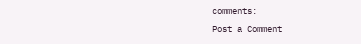comments:
Post a Comment